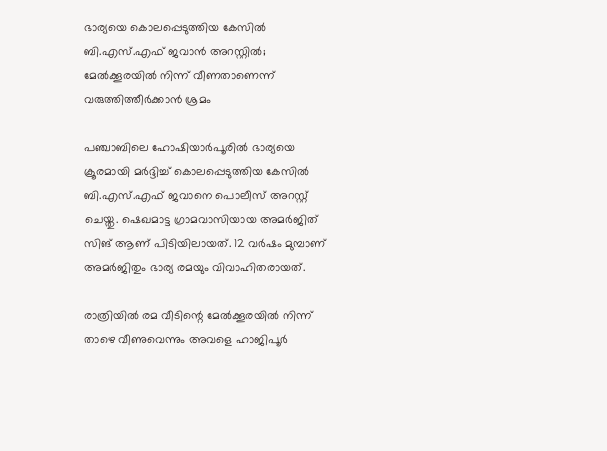ഭാര്യയെ കൊലപ്പെടുത്തിയ കേസിൽ ബി.എസ്.എഫ് ജവാൻ അറസ്റ്റിൽ; മേൽക്കൂരയിൽ നിന്ന് വീണതാണെന്ന് വരുത്തിത്തീർക്കാൻ ശ്രമം

പഞ്ചാബിലെ ഹോഷിയാർപൂരിൽ ഭാര്യയെ ക്രൂരമായി മർദ്ദിച്ച് കൊലപ്പെടുത്തിയ കേസിൽ ബി.എസ്.എഫ് ജവാനെ പൊലീസ് അറസ്റ്റ് ചെയ്തു. ഷെഖമാട്ട ഗ്രാമവാസിയായ അമർജിത് സിങ് ആണ് പിടിയിലായത്. 12 വർഷം മുമ്പാണ് അമർജിതും ഭാര്യ രമയും വിവാഹിതരായത്.

രാത്രിയിൽ രമ വീടിന്റെ മേൽക്കൂരയിൽ നിന്ന് താഴെ വീണുവെന്നും അവളെ ഹാജിപൂർ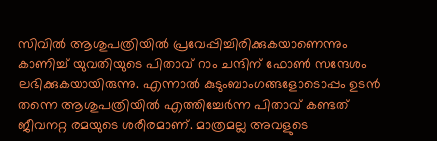സിവിൽ ആശുപത്രിയിൽ പ്രവേപ്പിച്ചിരിക്കുകയാണെന്നും കാണിച്ച് യുവതിയുടെ പിതാവ് റാം ചന്ദിന് ഫോൺ സന്ദേശം ലഭിക്കുകയായിരുന്നു. എന്നാൽ കുടുംബാംഗങ്ങളോടൊപ്പം ഉടൻ തന്നെ ആശുപത്രിയിൽ എത്തിച്ചേർന്ന പിതാവ് കണ്ടത് ജീവനറ്റ രമയുടെ ശരീരമാണ്. മാത്രമല്ല അവളുടെ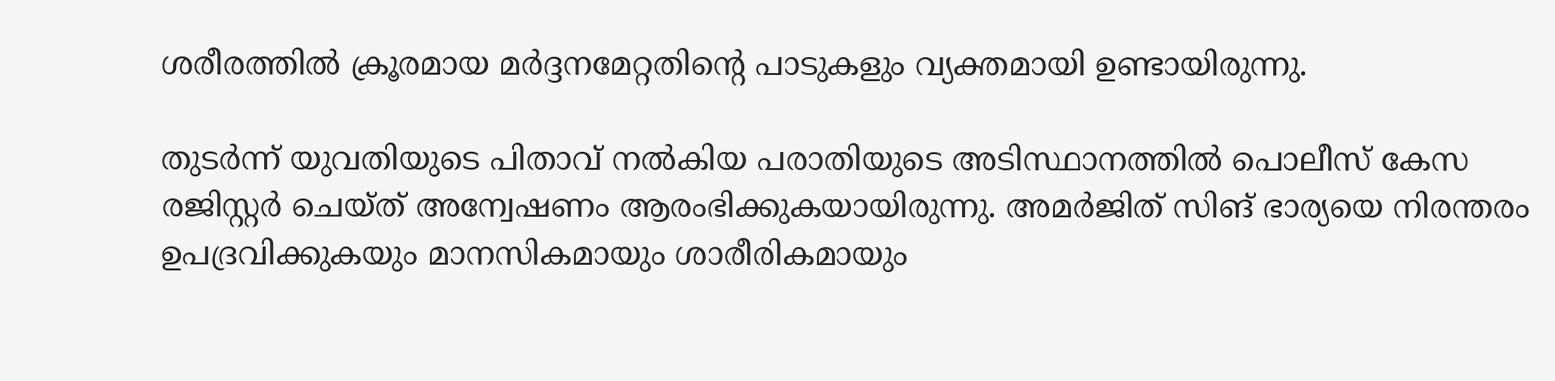ശരീരത്തിൽ ക്രൂരമായ മർദ്ദനമേറ്റതിന്റെ പാടുകളും വ്യക്തമായി ഉണ്ടായിരുന്നു.

തുടർന്ന് യുവതിയുടെ പിതാവ് നൽകിയ പരാതിയുടെ അടിസ്ഥാനത്തിൽ പൊലീസ് കേസ രജിസ്റ്റർ ചെയ്ത് അന്വേഷണം ആരംഭിക്കുകയായിരുന്നു. അമർജിത് സിങ് ഭാര്യയെ നിരന്തരം ഉപദ്രവിക്കുകയും മാനസികമായും ശാരീരികമായും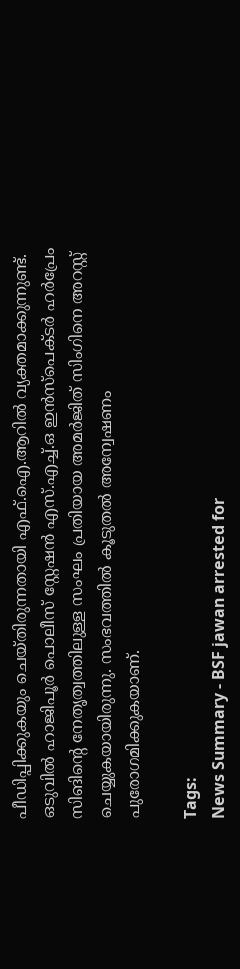പീഡിപ്പിക്കുകയും ചെയ്തിരുന്നതായി എഫ്.ഐ.ആറിൽ വ്യക്തമാക്കുന്നുണ്ട്. ഒടുവിൽ ഹാജിപൂർ പൊലീസ് സ്റ്റേഷൻ എസ്.എച്ച്.ഒ ഇൻസ്പെക്ടർ ഹർപ്രേം സിങിന്റെ നേതൃത്വത്തിലുള്ള സംഘം പ്രതിയായ അമർജിത് സിംഗിനെ അറസ്റ്റ് ചെയ്യുകയായിരുന്നു. സംഭവത്തിൽ കൂടുതൽ അന്വേഷണം പുരോഗമിക്കുകയാണ്.

Tags:
News Summary - BSF jawan arrested for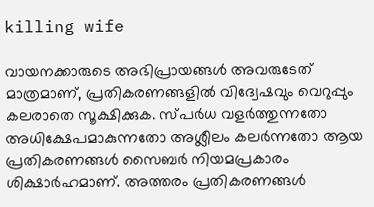killing wife

വായനക്കാരുടെ അഭിപ്രായങ്ങള്‍ അവരുടേത് മാത്രമാണ്, പ്രതികരണങ്ങളിൽ വിദ്വേഷവും വെറുപ്പും കലരാതെ സൂക്ഷിക്കുക. സ്പർധ വളർത്തുന്നതോ അധിക്ഷേപമാകുന്നതോ അശ്ലീലം കലർന്നതോ ആയ പ്രതികരണങ്ങൾ സൈബർ നിയമപ്രകാരം ശിക്ഷാർഹമാണ്. അത്തരം പ്രതികരണങ്ങൾ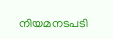നിയമനടപടി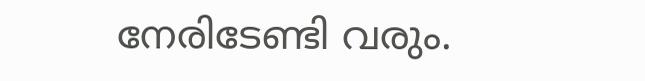നേരിടേണ്ടി വരും.